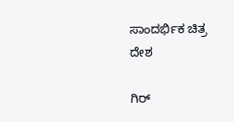ಸಾಂದರ್ಭಿಕ ಚಿತ್ರ
ದೇಶ

ಗಿರ್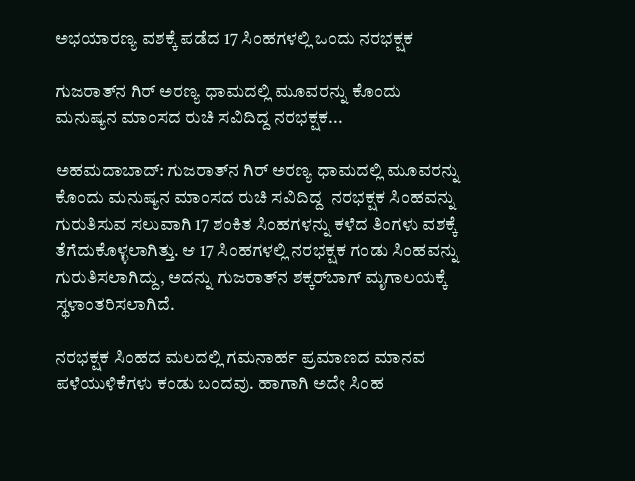ಅಭಯಾರಣ್ಯ ವಶಕ್ಕೆ ಪಡೆದ 17 ಸಿಂಹಗಳಲ್ಲಿ ಒಂದು ನರಭಕ್ಷಕ

ಗುಜರಾತ್‌ನ ಗಿರ್‌ ಅರಣ್ಯ ಧಾಮದಲ್ಲಿ ಮೂವರನ್ನು ಕೊಂದು ಮನುಷ್ಯನ ಮಾಂಸದ ರುಚಿ ಸವಿದಿದ್ದ ನರಭಕ್ಷಕ...

ಅಹಮದಾಬಾದ್‌: ಗುಜರಾತ್‌ನ ಗಿರ್‌ ಅರಣ್ಯ ಧಾಮದಲ್ಲಿ ಮೂವರನ್ನು ಕೊಂದು ಮನುಷ್ಯನ ಮಾಂಸದ ರುಚಿ ಸವಿದಿದ್ದ  ನರಭಕ್ಷಕ ಸಿಂಹವನ್ನು ಗುರುತಿಸುವ ಸಲುವಾಗಿ 17 ಶಂಕಿತ ಸಿಂಹಗಳನ್ನು ಕಳೆದ ತಿಂಗಳು ವಶಕ್ಕೆ ತೆಗೆದುಕೊಳ್ಳಲಾಗಿತ್ತು. ಆ 17 ಸಿಂಹಗಳಲ್ಲಿ ನರಭಕ್ಷಕ ಗಂಡು ಸಿಂಹವನ್ನು ಗುರುತಿಸಲಾಗಿದ್ದು, ಅದನ್ನು ಗುಜರಾತ್‌ನ ಶಕ್ಕರ್‌ಬಾಗ್‌ ಮೃಗಾಲಯಕ್ಕೆ ಸ್ಥಳಾಂತರಿಸಲಾಗಿದೆ.

ನರಭಕ್ಷಕ ಸಿಂಹದ ಮಲದಲ್ಲಿ ಗಮನಾರ್ಹ ಪ್ರಮಾಣದ ಮಾನವ ಪಳೆಯುಳಿಕೆಗಳು ಕಂಡು ಬಂದವು. ಹಾಗಾಗಿ ಅದೇ ಸಿಂಹ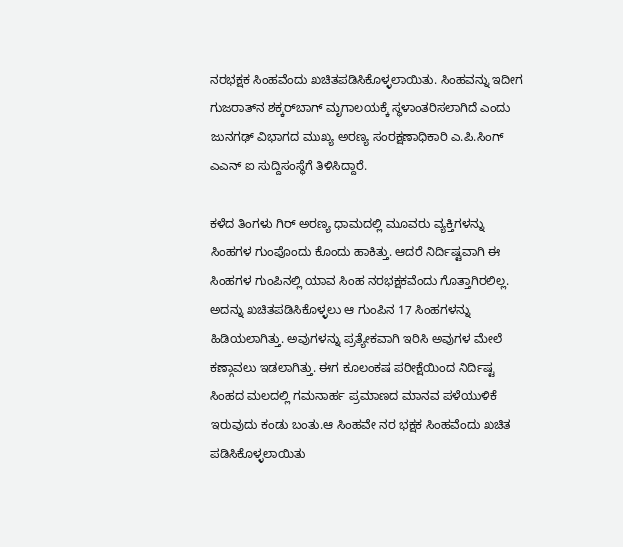ನರಭಕ್ಷಕ ಸಿಂಹವೆಂದು ಖಚಿತಪಡಿಸಿಕೊಳ್ಳಲಾಯಿತು. ಸಿಂಹವನ್ನು ಇದೀಗ ಗುಜರಾತ್‌ನ ಶಕ್ಕರ್‌ಬಾಗ್‌ ಮೃಗಾಲಯಕ್ಕೆ ಸ್ಥಳಾಂತರಿಸಲಾಗಿದೆ ಎಂದು ಜುನಗಢ್ ವಿಭಾಗದ ಮುಖ್ಯ ಅರಣ್ಯ ಸಂರಕ್ಷಣಾಧಿಕಾರಿ ಎ.ಪಿ.ಸಿಂಗ್‌ ಎಎನ್ ಐ ಸುದ್ದಿಸಂಸ್ಥೆಗೆ ತಿಳಿಸಿದ್ದಾರೆ.

ಕಳೆದ ತಿಂಗಳು ಗಿರ್‌ ಅರಣ್ಯ ಧಾಮದಲ್ಲಿ ಮೂವರು ವ್ಯಕ್ತಿಗಳನ್ನು ಸಿಂಹಗಳ ಗುಂಪೊಂದು ಕೊಂದು ಹಾಕಿತ್ತು. ಆದರೆ ನಿರ್ದಿಷ್ಟವಾಗಿ ಈ ಸಿಂಹಗಳ ಗುಂಪಿನಲ್ಲಿ ಯಾವ ಸಿಂಹ ನರಭಕ್ಷಕವೆಂದು ಗೊತ್ತಾಗಿರಲಿಲ್ಲ. ಅದನ್ನು ಖಚಿತಪಡಿಸಿಕೊಳ್ಳಲು ಆ ಗುಂಪಿನ 17 ಸಿಂಹಗಳನ್ನು ಹಿಡಿಯಲಾಗಿತ್ತು. ಅವುಗಳನ್ನು ಪ್ರತ್ಯೇಕವಾಗಿ ಇರಿಸಿ ಅವುಗಳ ಮೇಲೆ ಕಣ್ಗಾವಲು ಇಡಲಾಗಿತ್ತು. ಈಗ ಕೂಲಂಕಷ ಪರೀಕ್ಷೆಯಿಂದ ನಿರ್ದಿಷ್ಟ ಸಿಂಹದ ಮಲದಲ್ಲಿ ಗಮನಾರ್ಹ ಪ್ರಮಾಣದ ಮಾನವ ಪಳೆಯುಳಿಕೆ ಇರುವುದು ಕಂಡು ಬಂತು.ಆ ಸಿಂಹವೇ ನರ ಭಕ್ಷಕ ಸಿಂಹವೆಂದು ಖಚಿತ ಪಡಿಸಿಕೊಳ್ಳಲಾಯಿತು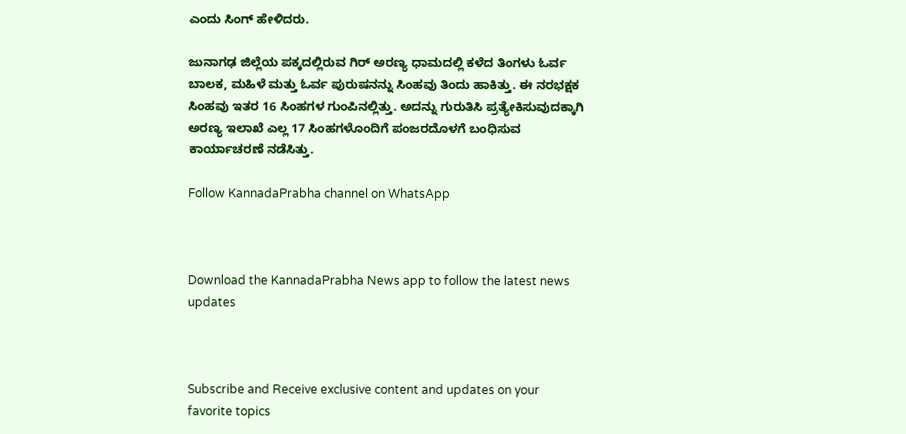ಎಂದು ಸಿಂಗ್‌ ಹೇಳಿದರು.

ಜುನಾಗಢ ಜಿಲ್ಲೆಯ ಪಕ್ಕದಲ್ಲಿರುವ ಗಿರ್‌ ಅರಣ್ಯ ಧಾಮದಲ್ಲಿ ಕಳೆದ ತಿಂಗಳು ಓರ್ವ ಬಾಲಕ, ಮಹಿಳೆ ಮತ್ತು ಓರ್ವ ಪುರುಷನನ್ನು ಸಿಂಹವು ತಿಂದು ಹಾಕಿತ್ತು. ಈ ನರಭಕ್ಷಕ ಸಿಂಹವು ಇತರ 16 ಸಿಂಹಗಳ ಗುಂಪಿನಲ್ಲಿತ್ತು. ಅದನ್ನು ಗುರುತಿಸಿ ಪ್ರತ್ಯೇಕಿಸುವುದಕ್ಕಾಗಿ ಅರಣ್ಯ ಇಲಾಖೆ ಎಲ್ಲ 17 ಸಿಂಹಗಳೊಂದಿಗೆ ಪಂಜರದೊಳಗೆ ಬಂಧಿಸುವ ಕಾರ್ಯಾಚರಣೆ ನಡೆಸಿತ್ತು.

Follow KannadaPrabha channel on WhatsApp



Download the KannadaPrabha News app to follow the latest news updates



Subscribe and Receive exclusive content and updates on your favorite topics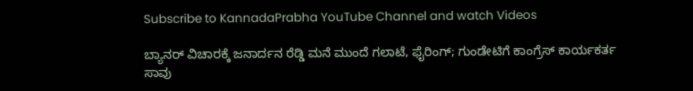Subscribe to KannadaPrabha YouTube Channel and watch Videos

ಬ್ಯಾನರ್‌ ವಿಚಾರಕ್ಕೆ ಜನಾರ್ದನ ರೆಡ್ಡಿ ಮನೆ ಮುಂದೆ ಗಲಾಟೆ, ಫೈರಿಂಗ್; ಗುಂಡೇಟಿಗೆ ಕಾಂಗ್ರೆಸ್ ಕಾರ್ಯಕರ್ತ ಸಾವು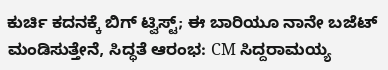ಕುರ್ಚಿ ಕದನಕ್ಕೆ ಬಿಗ್ ಟ್ವಿಸ್ಟ್‌; ಈ ಬಾರಿಯೂ ನಾನೇ ಬಜೆಟ್ ಮಂಡಿಸುತ್ತೇನೆ, ಸಿದ್ಧತೆ ಆರಂಭ: CM ಸಿದ್ದರಾಮಯ್ಯ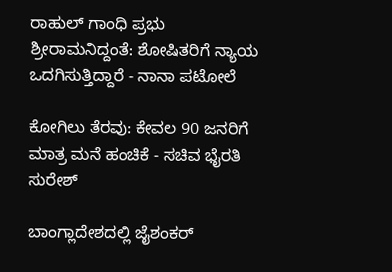ರಾಹುಲ್ ಗಾಂಧಿ ಪ್ರಭು ಶ್ರೀರಾಮನಿದ್ದಂತೆ: ಶೋಷಿತರಿಗೆ ನ್ಯಾಯ ಒದಗಿಸುತ್ತಿದ್ದಾರೆ - ನಾನಾ ಪಟೋಲೆ

ಕೋಗಿಲು ತೆರವು: ಕೇವಲ 90 ಜನರಿಗೆ ಮಾತ್ರ ಮನೆ ಹಂಚಿಕೆ - ಸಚಿವ ಭೈರತಿ ಸುರೇಶ್

ಬಾಂಗ್ಲಾದೇಶದಲ್ಲಿ ಜೈಶಂಕರ್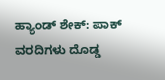ಹ್ಯಾಂಡ್ ಶೇಕ್: ಪಾಕ್ ವರದಿಗಳು ದೊಡ್ಡ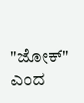"ಜೋಕ್" ಎಂದ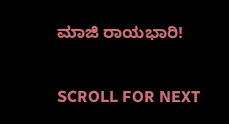ಮಾಜಿ ರಾಯಭಾರಿ!

SCROLL FOR NEXT